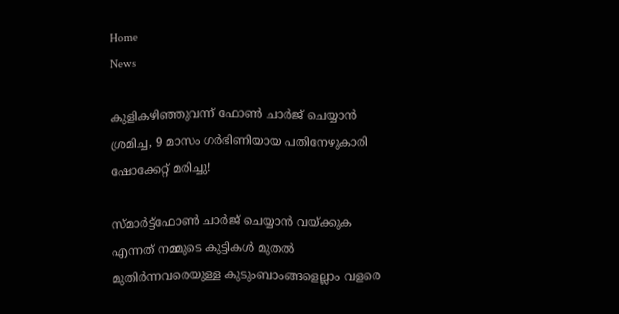Home
News

കുളികഴിഞ്ഞുവന്ന് ഫോൺ ചാർജ് ചെയ്യാൻ ശ്രമിച്ച, 9 മാസം ഗർഭിണിയായ പതിനേഴുകാരി ഷോക്കേറ്റ് മരിച്ചു!

സ്മാർട്ട്ഫോൺ ചാർജ് ചെയ്യാൻ വയ്ക്കുക എന്നത് നമ്മുടെ കുട്ടികൾ മുതൽ മുതിർന്നവരെയുള്ള കുടുംബാംങ്ങളെല്ലാം വളരെ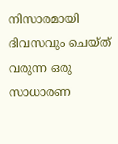നിസാരമായി ദിവസവും ചെയ്ത് വരുന്ന ഒരു സാധാരണ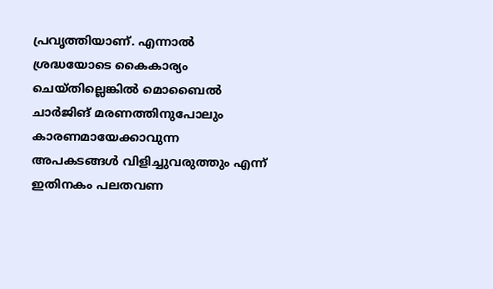പ്രവൃത്തിയാണ്. എന്നാൽ ശ്രദ്ധയോടെ കൈകാര്യം ചെയ്തില്ലെങ്കിൽ മൊബൈൽ ചാർജിങ് മരണത്തിനുപോലും കാരണമായേക്കാവുന്ന അ‌പകടങ്ങൾ വിളിച്ചുവരുത്തും എന്ന് ഇതിനകം പലതവണ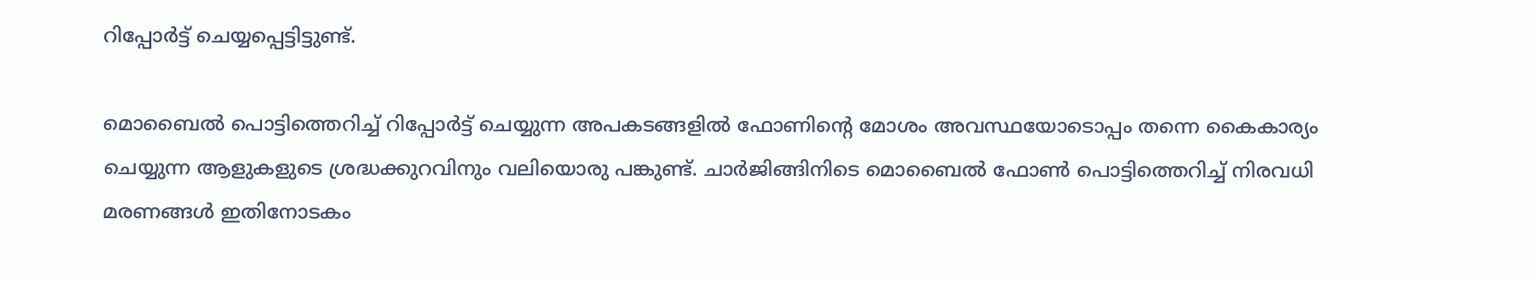റിപ്പോർട്ട് ചെയ്യപ്പെട്ടിട്ടുണ്ട്.

മൊബൈൽ പൊട്ടിത്തെറിച്ച് റിപ്പോർട്ട് ചെയ്യുന്ന അ‌പകടങ്ങളിൽ ഫോണിന്റെ മോശം അ‌വസ്ഥയോടൊപ്പം തന്നെ കൈകാര്യം ചെയ്യുന്ന ആളുകളുടെ ശ്രദ്ധക്കുറവിനും വലിയൊരു പങ്കുണ്ട്. ചാർജിങ്ങിനിടെ മൊബൈൽ ഫോൺ പൊട്ടിത്തെറിച്ച് നിരവധി മരണങ്ങൾ ഇതിനോടകം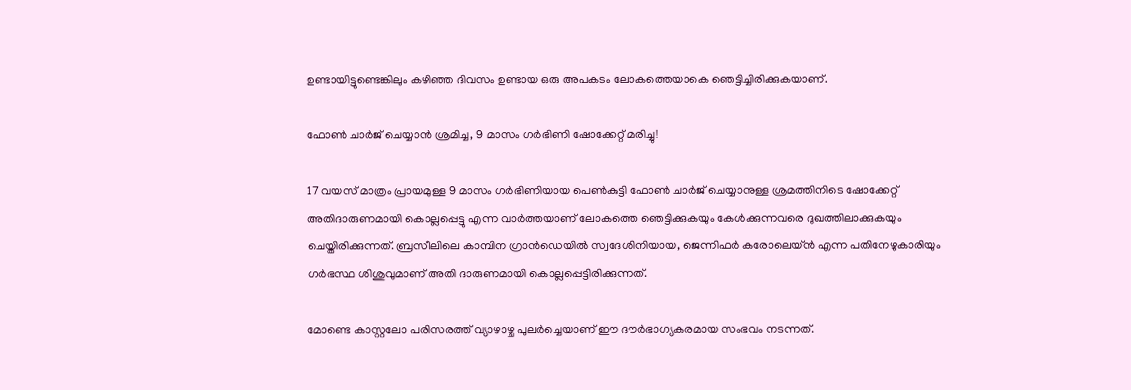ഉണ്ടായിട്ടുണ്ടെങ്കിലും കഴിഞ്ഞ ദിവസം ഉണ്ടായ ഒരു അ‌പകടം ലോകത്തെയാകെ ഞെട്ടിച്ചിരിക്കുകയാണ്.

ഫോൺ ചാർജ് ചെയ്യാൻ ശ്രമിച്ച, 9 മാസം ഗർഭിണി ഷോക്കേറ്റ് മരിച്ചു!

17 വയസ് മാത്രം പ്രായമുള്ള 9 മാസം ഗർഭിണിയായ പെൺകുട്ടി ഫോൺ ചാർജ് ചെയ്യാനുള്ള ശ്രമത്തിനിടെ ഷോക്കേറ്റ് അ‌തിദാരുണമായി കൊല്ലപ്പെട്ടു എന്ന വാർത്തയാണ് ലോകത്തെ ഞെട്ടിക്കുകയും കേൾക്കുന്നവരെ ദുഖത്തിലാക്കുകയും ചെയ്തിരിക്കുന്നത്. ബ്രസീലിലെ കാമ്പിന ഗ്രാൻഡെയിൽ സ്വദേശിനിയായ, ജെന്നിഫർ കരോലെയ്ൻ എന്ന പതിനേഴുകാരിയും ഗർഭസ്ഥ ശിശുവുമാണ് അ‌തി ദാരുണമായി കൊല്ലപ്പെട്ടിരിക്കുന്നത്.

മോണ്ടെ കാസ്റ്റലോ പരിസരത്ത് വ്യാഴാഴ്ച പുലർച്ചെയാണ് ഈ ദൗർഭാഗ്യകരമായ സംഭവം നടന്നത്.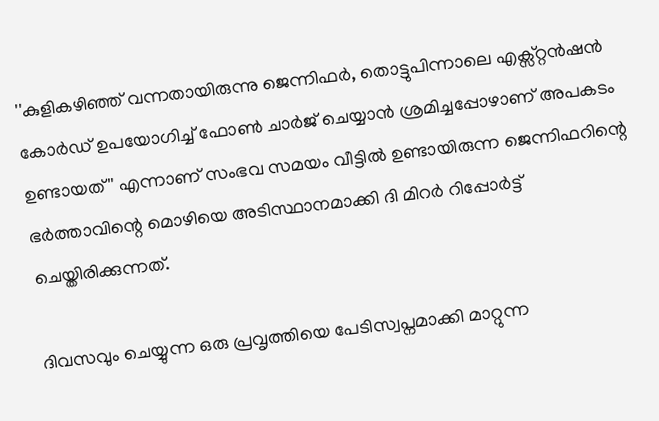''കുളികഴിഞ്ഞ് വന്നതായിരുന്നു ജെന്നിഫർ, തൊട്ടുപിന്നാലെ എക്സ്റ്റൻഷൻ കോർഡ് ഉപയോഗിച്ച് ഫോൺ ചാർജ് ചെയ്യാൻ ശ്രമിച്ചപ്പോഴാണ് അ‌പകടം ഉണ്ടായത്'' എന്നാണ് സംഭവ സമയം വീട്ടിൽ ഉണ്ടായിരുന്ന ജെന്നിഫറിന്റെ ഭർത്താവിന്റെ മൊഴിയെ അ‌ടിസ്ഥാനമാക്കി ദി മിറർ റിപ്പോർട്ട് ചെയ്തിരിക്കുന്നത്.

ദിവസവും ചെയ്യുന്ന ഒരു പ്രവൃത്തിയെ പേടിസ്വപ്നമാക്കി മാറ്റുന്ന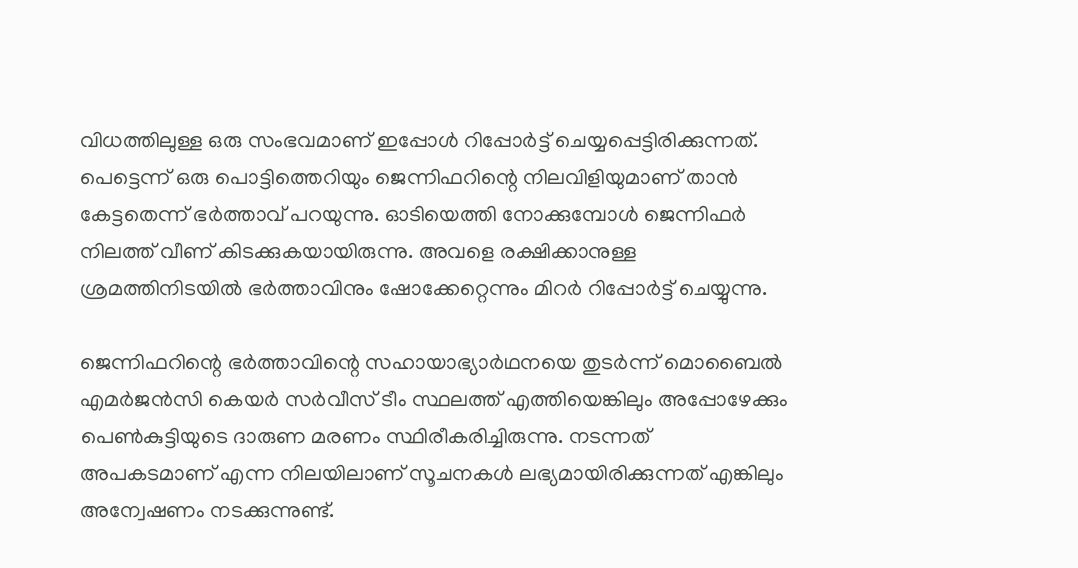വിധത്തിലുള്ള ഒരു സംഭവമാണ് ഇപ്പോൾ റിപ്പോർട്ട് ചെയ്യപ്പെട്ടിരിക്കുന്നത്. പെട്ടെന്ന് ഒരു പൊട്ടിത്തെറിയും ജെന്നിഫറിന്റെ നിലവിളിയുമാണ് താൻ കേട്ടതെന്ന് ഭർത്താവ് പറയുന്നു. ഓടിയെത്തി നോക്കുമ്പോൾ ജെന്നിഫർ നിലത്ത് വീണ് കിടക്കുകയായിരുന്നു. അ‌വളെ രക്ഷിക്കാനുള്ള ശ്രമത്തിനിടയിൽ ഭർത്താവിനും ഷോക്കേറ്റെന്നും മിറർ റിപ്പോർട്ട് ചെയ്യുന്നു.

ജെന്നിഫറിന്റെ ഭർത്താവിന്റെ സഹായാഭ്യാർഥനയെ തുടർന്ന് മൊബൈൽ എമർജൻസി കെയർ സർവീസ് ടീം സ്ഥലത്ത് എത്തിയെങ്കിലും അ‌പ്പോഴേക്കും പെൺകുട്ടിയുടെ ദാരുണ മരണം സ്ഥിരീകരിച്ചിരുന്നു. നടന്നത് അ‌പകടമാണ് എന്ന നിലയിലാണ് സൂചനകൾ ലഭ്യമായിരിക്കുന്നത് എങ്കിലും അ‌ന്വേഷണം നടക്കുന്നുണ്ട്.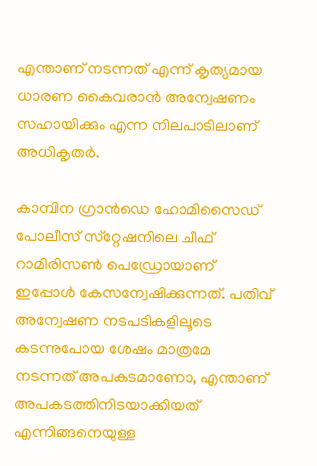എന്താണ് നടന്നത് എന്ന് കൃത്യമായ ധാരണ കൈവരാൻ അ‌ന്വേഷണം സഹായിക്കും എന്ന നിലപാടിലാണ് അ‌ധികൃതർ.

കാമ്പിന ഗ്രാൻഡെ ഹോമിസൈഡ് പോലീസ് സ്‌റ്റേഷനിലെ ചീഫ് റാമിരിസൺ പെഡ്രോയാണ് ഇപ്പോൾ കേസന്വേഷിക്കുന്നത്. പതിവ് അ‌ന്വേഷണ നടപടികളിലൂടെ കടന്നുപോയ ശേഷം മാത്രമേ നടന്നത് അ‌പകടമാണോ, എന്താണ് അ‌പകടത്തിനിടയാക്കിയത് എന്നിങ്ങനെയുള്ള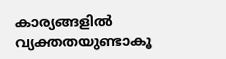കാര്യങ്ങളിൽ വ്യക്തതയുണ്ടാകൂ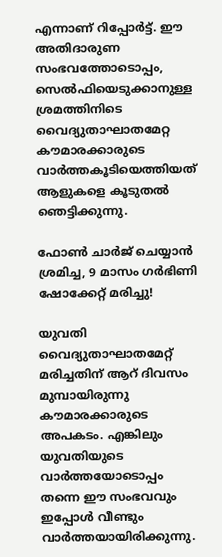എന്നാണ് റിപ്പോർട്ട്. ഈ അ‌തിദാരുണ സംഭവത്തോടൊപ്പം, സെൽഫിയെടുക്കാനുള്ള ശ്രമത്തിനിടെ വൈദ്യുതാഘാതമേറ്റ കൗമാരക്കാരുടെ വാർത്തകൂടിയെത്തിയത് ആളുകളെ കൂടുതൽ ഞെട്ടിക്കുന്നു.

ഫോൺ ചാർജ് ചെയ്യാൻ ശ്രമിച്ച, 9 മാസം ഗർഭിണി ഷോക്കേറ്റ് മരിച്ചു!

യുവതി വൈദ്യുതാഘാതമേറ്റ് മരിച്ചതിന് ആറ് ദിവസം മുമ്പായിരുന്നു കൗമാരക്കാരുടെ അ‌പകടം. എങ്കിലും യുവതിയുടെ വാർത്തയോടൊപ്പം തന്നെ ഈ സംഭവവും ഇപ്പോൾ വീണ്ടും വാർത്തയായിരിക്കുന്നു.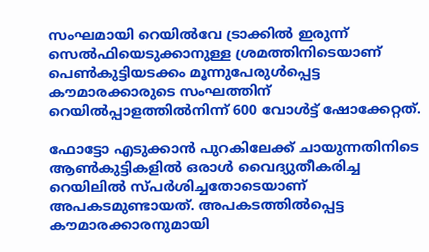സംഘമായി റെയിൽവേ ട്രാക്കിൽ ഇരുന്ന് സെൽഫിയെടുക്കാനുള്ള ശ്രമത്തിനിടെയാണ് പെൺകുട്ടിയടക്കം മൂന്നുപേരുൾപ്പെട്ട കൗമാരക്കാരുടെ സംഘത്തിന് റെയിൽപ്പാളത്തിൽനിന്ന് 600 വോൾട്ട് ഷോക്കേറ്റത്.

ഫോട്ടോ എടുക്കാൻ പുറകിലേക്ക് ചായുന്നതിനിടെ ആൺകുട്ടികളിൽ ഒരാൾ വൈദ്യുതീകരിച്ച റെയിലിൽ സ്പർശിച്ചതോടെയാണ് അ‌പകടമുണ്ടായത്. അ‌പകടത്തിൽപ്പെട്ട കൗമാരക്കാരനുമായി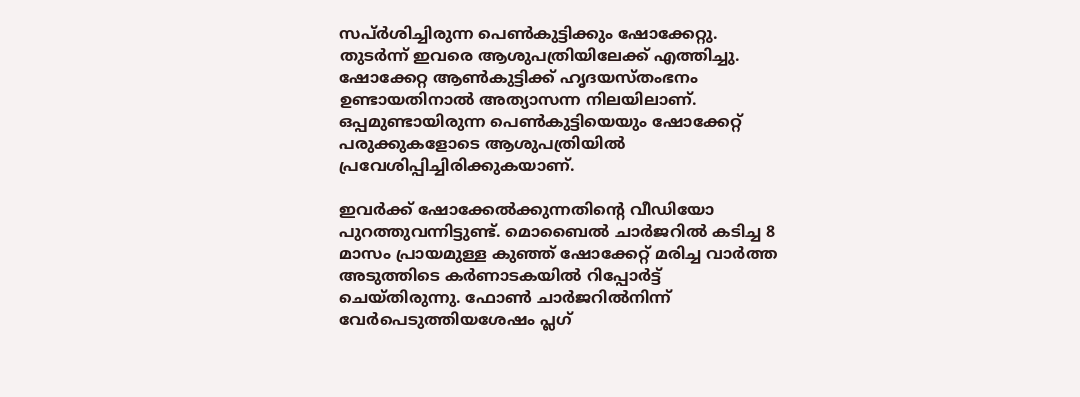സപ്ർശിച്ചിരുന്ന പെൺകുട്ടിക്കും ഷോക്കേറ്റു. തുടർന്ന് ഇവരെ ആശുപത്രിയിലേക്ക് എത്തിച്ചു. ഷോക്കേറ്റ ആൺകുട്ടിക്ക് ഹൃദയസ്തംഭനം ഉണ്ടായതിനാൽ അ‌ത്യാസന്ന നിലയിലാണ്. ഒപ്പമുണ്ടായിരുന്ന പെൺകുട്ടിയെയും ഷോക്കേറ്റ് പരുക്കുകളോടെ ആശുപത്രിയിൽ പ്രവേശിപ്പിച്ചിരിക്കുകയാണ്.

ഇവർക്ക് ഷോക്കേൽക്കുന്നതിന്റെ വീഡിയോ പുറത്തുവന്നിട്ടുണ്ട്. മൊബൈൽ ചാർജറിൽ കടിച്ച 8 മാസം പ്രായമുള്ള കുഞ്ഞ് ഷോക്കേറ്റ് മരിച്ച വാർത്ത അ‌ടുത്തിടെ കർണാടകയിൽ റിപ്പോർട്ട് ചെയ്തിരുന്നു. ഫോൺ ചാർജറിൽനിന്ന് വേർപെടുത്തിയശേഷം പ്ലഗ്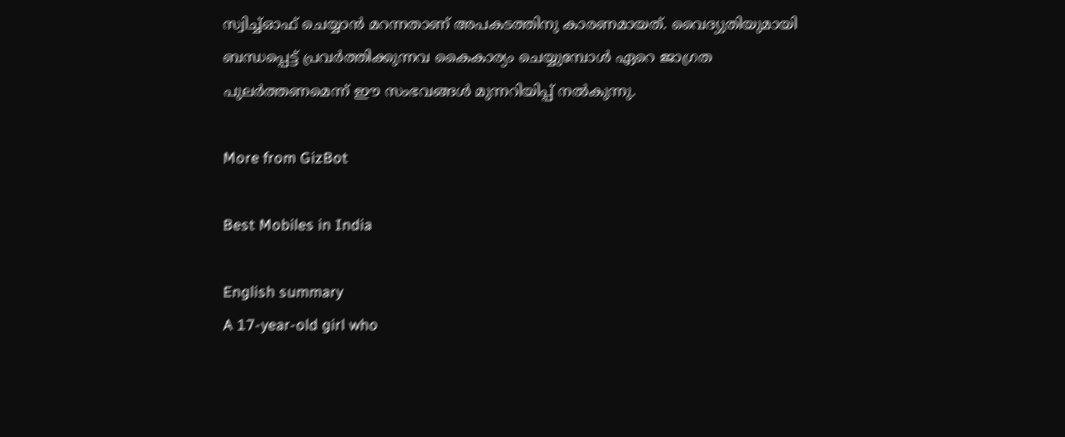സ്വിച്ച്ഓഫ് ചെയ്യാൻ മറന്നതാണ് അപകടത്തിനു കാരണമായത്. വൈദ്യുതിയുമായി ബന്ധപ്പെട്ട് പ്രവർത്തിക്കുന്നവ കൈകാര്യം ചെയ്യുമ്പോൾ ഏറെ ജാഗ്രത പുലർത്തണമെന്ന് ഈ സംഭവങ്ങൾ മുന്നറിയിപ്പ് നൽകുന്നു.

More from GizBot

Best Mobiles in India

English summary
A 17-year-old girl who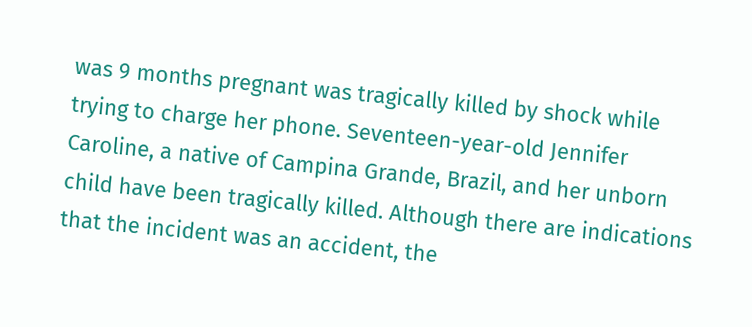was 9 months pregnant was tragically killed by shock while trying to charge her phone. Seventeen-year-old Jennifer Caroline, a native of Campina Grande, Brazil, and her unborn child have been tragically killed. Although there are indications that the incident was an accident, the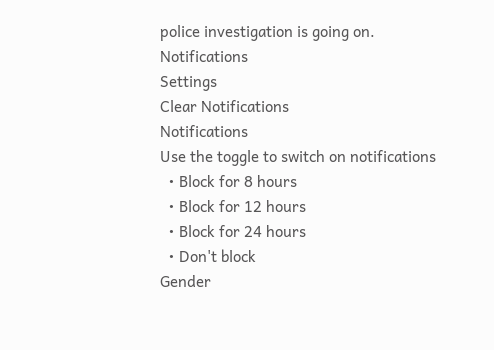police investigation is going on.
Notifications
Settings
Clear Notifications
Notifications
Use the toggle to switch on notifications
  • Block for 8 hours
  • Block for 12 hours
  • Block for 24 hours
  • Don't block
Gender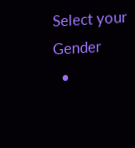Select your Gender
  •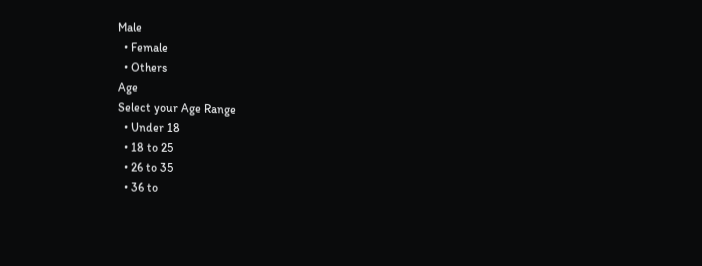Male
  • Female
  • Others
Age
Select your Age Range
  • Under 18
  • 18 to 25
  • 26 to 35
  • 36 to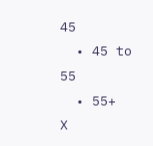45
  • 45 to 55
  • 55+
X